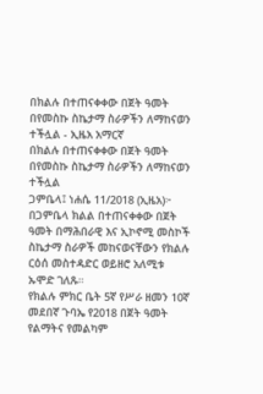በክልሉ በተጠናቀቀው በጀት ዓመት በየመስኩ ስኬታማ ስራዎችን ለማከናወን ተችሏል - ኢዜአ አማርኛ
በክልሉ በተጠናቀቀው በጀት ዓመት በየመስኩ ስኬታማ ስራዎችን ለማከናወን ተችሏል
ጋምቤላ፤ ነሐሴ 11/2018 (ኢዜአ)፦ በጋምቤላ ክልል በተጠናቀቀው በጀት ዓመት በማሕበራዊ እና ኢኮኖሚ መስኮች ስኬታማ ስራዎች መከናወናቸውን የክልሉ ርዕሰ መስተዳድር ወይዘሮ አለሚቱ ኡሞድ ገለጹ።
የክልሉ ምክር ቤት 5ኛ የሥራ ዘመን 10ኛ መደበኛ ጉባኤ የ2018 በጀት ዓመት የልማትና የመልካም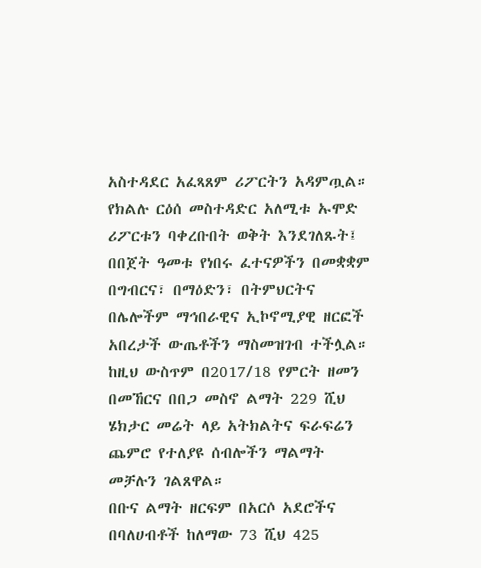አስተዳደር አፈጻጸም ሪፖርትን አዳምጧል።
የክልሉ ርዕሰ መስተዳድር አለሚቱ ኡሞድ ሪፖርቱን ባቀረቡበት ወቅት እንደገለጹት፤ በበጀት ዓመቱ የነበሩ ፈተናዎችን በመቋቋም በግብርና፣ በማዕድን፣ በትምህርትና በሌሎችም ማኅበራዊና ኢኮኖሚያዊ ዘርፎች አበረታች ውጤቶችን ማስመዝገብ ተችሏል።
ከዚህ ውስጥም በ2017/18 የምርት ዘመን በመኸርና በበጋ መስኖ ልማት 229 ሺህ ሄክታር መሬት ላይ አትክልትና ፍራፍሬን ጨምሮ የተለያዩ ሰብሎችን ማልማት መቻሉን ገልጸዋል።
በቡና ልማት ዘርፍም በአርሶ አደሮችና በባለሀብቶች ከለማው 73 ሺህ 425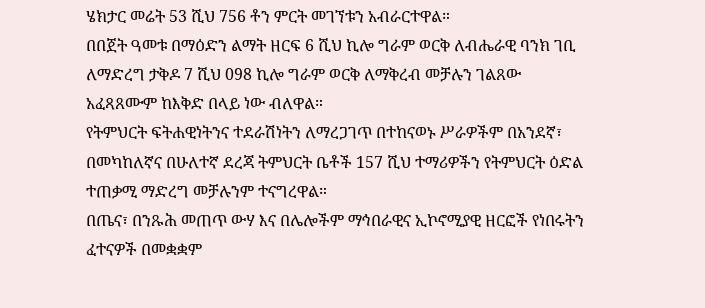ሄክታር መሬት 53 ሺህ 756 ቶን ምርት መገኘቱን አብራርተዋል።
በበጀት ዓመቱ በማዕድን ልማት ዘርፍ 6 ሺህ ኪሎ ግራም ወርቅ ለብሔራዊ ባንክ ገቢ ለማድረግ ታቅዶ 7 ሺህ 098 ኪሎ ግራም ወርቅ ለማቅረብ መቻሉን ገልጸው አፈጻጸሙም ከእቅድ በላይ ነው ብለዋል።
የትምህርት ፍትሐዊነትንና ተደራሽነትን ለማረጋገጥ በተከናወኑ ሥራዎችም በአንደኛ፣ በመካከለኛና በሁለተኛ ደረጃ ትምህርት ቤቶች 157 ሺህ ተማሪዎችን የትምህርት ዕድል ተጠቃሚ ማድረግ መቻሉንም ተናግረዋል።
በጤና፣ በንጹሕ መጠጥ ውሃ እና በሌሎችም ማኅበራዊና ኢኮኖሚያዊ ዘርፎች የነበሩትን ፈተናዎች በመቋቋም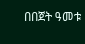በበጀት ዓመቱ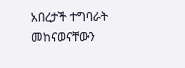አበረታች ተግባራት መከናወናቸውን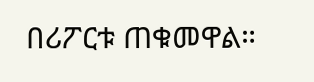በሪፖርቱ ጠቁመዋል።